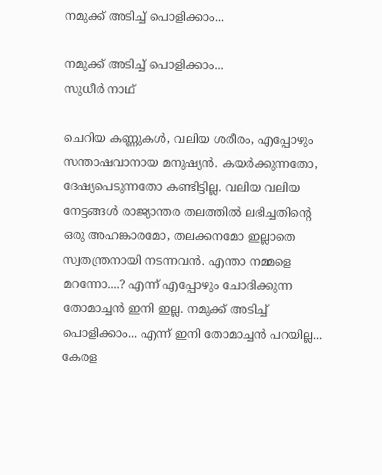നമുക്ക് അടിച്ച് പൊളിക്കാം...

നമുക്ക് അടിച്ച് പൊളിക്കാം...
സുധീര്‍ നാഥ്

ചെറിയ കണ്ണുകള്‍, വലിയ ശരീരം, എപ്പോഴും സന്താഷവാനായ മനുഷ്യന്‍. കയര്‍ക്കുന്നതോ, ദേഷ്യപെടുന്നതോ കണ്ടിട്ടില്ല. വലിയ വലിയ നേട്ടങ്ങള്‍ രാജ്യാന്തര തലത്തില്‍ ലഭിച്ചതിന്‍റെ ഒരു അഹങ്കാരമോ, തലക്കനമോ ഇല്ലാതെ സ്വതന്ത്രനായി നടന്നവന്‍. എന്താ നമ്മളെ മറന്നോ....? എന്ന് എപ്പോഴും ചോദിക്കുന്ന തോമാച്ചന്‍ ഇനി ഇല്ല. നമുക്ക് അടിച്ച് പൊളിക്കാം... എന്ന് ഇനി തോമാച്ചന്‍ പറയില്ല... കേരള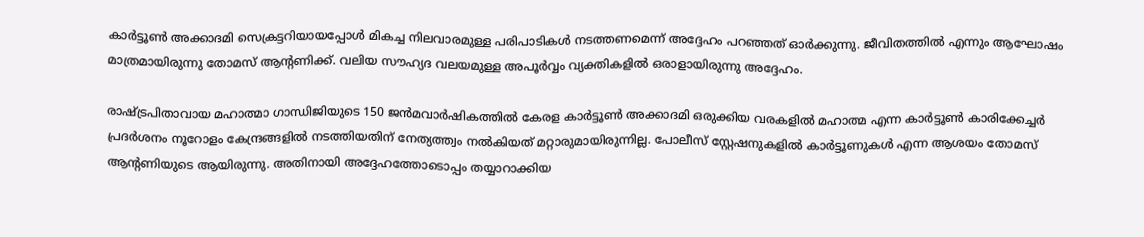കാര്‍ട്ടൂണ്‍ അക്കാദമി സെക്രട്ടറിയായപ്പോള്‍ മികച്ച നിലവാരമുള്ള പരിപാടികള്‍ നടത്തണമെന്ന് അദ്ദേഹം പറഞ്ഞത് ഓര്‍ക്കുന്നു. ജീവിതത്തില്‍ എന്നും ആഘോഷം മാത്രമായിരുന്നു തോമസ് ആന്‍റണിക്ക്. വലിയ സൗഹ്യദ വലയമുള്ള അപൂര്‍വ്വം വ്യക്തികളില്‍ ഒരാളായിരുന്നു അദ്ദേഹം.

രാഷ്ട്രപിതാവായ മഹാത്മാ ഗാന്ധിജിയുടെ 150 ജന്‍മവാര്‍ഷികത്തില്‍ കേരള കാര്‍ട്ടൂണ്‍ അക്കാദമി ഒരുക്കിയ വരകളില്‍ മഹാത്മ എന്ന കാര്‍ട്ടൂണ്‍ കാരിക്കേച്ചര്‍ പ്രദര്‍ശനം നൂറോളം കേന്ദ്രങ്ങളില്‍ നടത്തിയതിന് നേത്യത്ത്വം നല്‍കിയത് മറ്റാരുമായിരുന്നില്ല. പോലീസ് സ്റ്റേഷനുകളില്‍ കാര്‍ട്ടൂണുകള്‍ എന്ന ആശയം തോമസ് ആന്‍റണിയുടെ ആയിരുന്നു. അതിനായി അദ്ദേഹത്തോടൊപ്പം തയ്യാറാക്കിയ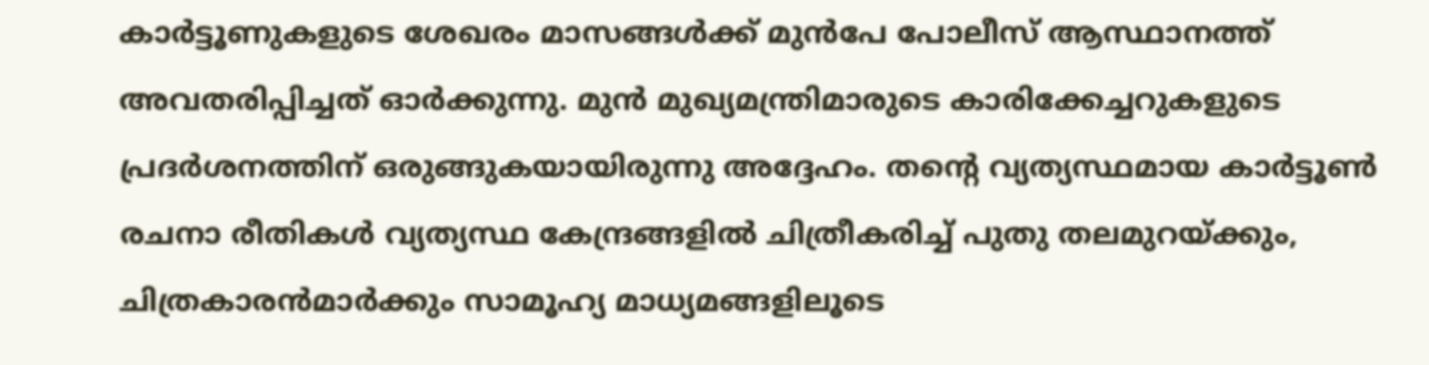കാര്‍ട്ടൂണുകളുടെ ശേഖരം മാസങ്ങള്‍ക്ക് മുന്‍പേ പോലീസ് ആസ്ഥാനത്ത് അവതരിപ്പിച്ചത് ഓര്‍ക്കുന്നു. മുന്‍ മുഖ്യമന്ത്രിമാരുടെ കാരിക്കേച്ചറുകളുടെ പ്രദര്‍ശനത്തിന് ഒരുങ്ങുകയായിരുന്നു അദ്ദേഹം. തന്‍റെ വ്യത്യസ്ഥമായ കാര്‍ട്ടൂണ്‍ രചനാ രീതികള്‍ വ്യത്യസ്ഥ കേന്ദ്രങ്ങളില്‍ ചിത്രീകരിച്ച് പുതു തലമുറയ്ക്കും, ചിത്രകാരന്‍മാര്‍ക്കും സാമൂഹ്യ മാധ്യമങ്ങളിലൂടെ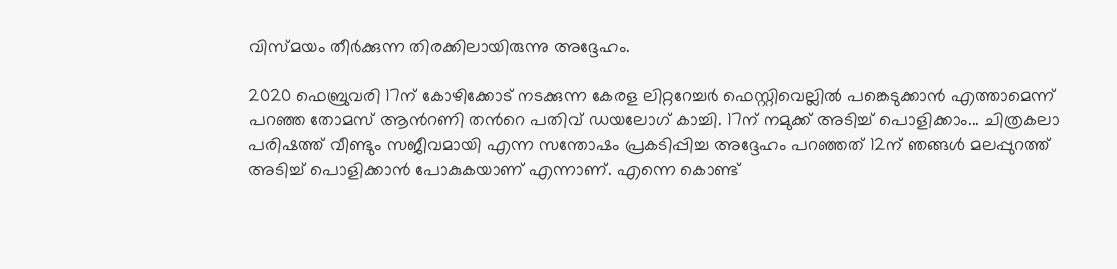വിസ്മയം തീര്‍ക്കുന്ന തിരക്കിലായിരുന്നു അദ്ദേഹം.

2020 ഫെബ്രുവരി 17ന് കോഴിക്കോട് നടക്കുന്ന കേരള ലിറ്ററേച്ചര്‍ ഫെസ്റ്റിവെല്ലില്‍ പങ്കെടുക്കാന്‍ എത്താമെന്ന് പറഞ്ഞ തോമസ് ആന്‍റണി തന്‍റെ പതിവ് ഡയലോഗ് കാച്ചി. 17ന് നമുക്ക് അടിച്ച് പൊളിക്കാം... ചിത്രകലാ പരിഷത്ത് വീണ്ടും സജീവമായി എന്ന സന്തോഷം പ്രകടിപ്പിച്ച അദ്ദേഹം പറഞ്ഞത് 12ന് ഞങ്ങള്‍ മലപ്പുറത്ത് അടിച്ച് പൊളിക്കാന്‍ പോകുകയാണ് എന്നാണ്. എന്നെ കൊണ്ട്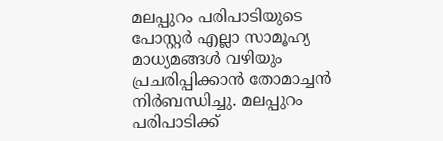മലപ്പുറം പരിപാടിയുടെ പോസ്റ്റര്‍ എല്ലാ സാമൂഹ്യ മാധ്യമങ്ങള്‍ വഴിയും പ്രചരിപ്പിക്കാന്‍ തോമാച്ചന്‍ നിര്‍ബന്ധിച്ചു. മലപ്പുറം പരിപാടിക്ക്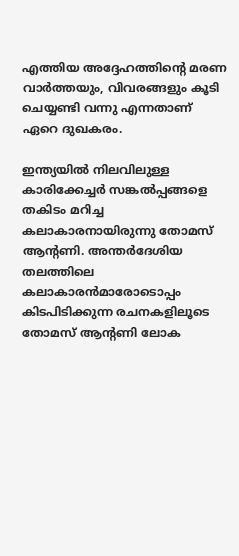എത്തിയ അദ്ദേഹത്തിന്‍റെ മരണ വാര്‍ത്തയും, വിവരങ്ങളും കൂടി ചെയ്യണ്ടി വന്നു എന്നതാണ് ഏറെ ദുഖകരം.

ഇന്ത്യയില്‍ നിലവിലുള്ള കാരിക്കേച്ചര്‍ സങ്കല്‍പ്പങ്ങളെ തകിടം മറിച്ച കലാകാരനായിരുന്നു തോമസ് ആന്‍റണി. അന്തര്‍ദേശിയ തലത്തിലെ കലാകാരന്‍മാരോടൊപ്പം കിടപിടിക്കുന്ന രചനകളിലൂടെ തോമസ് ആന്‍റണി ലോക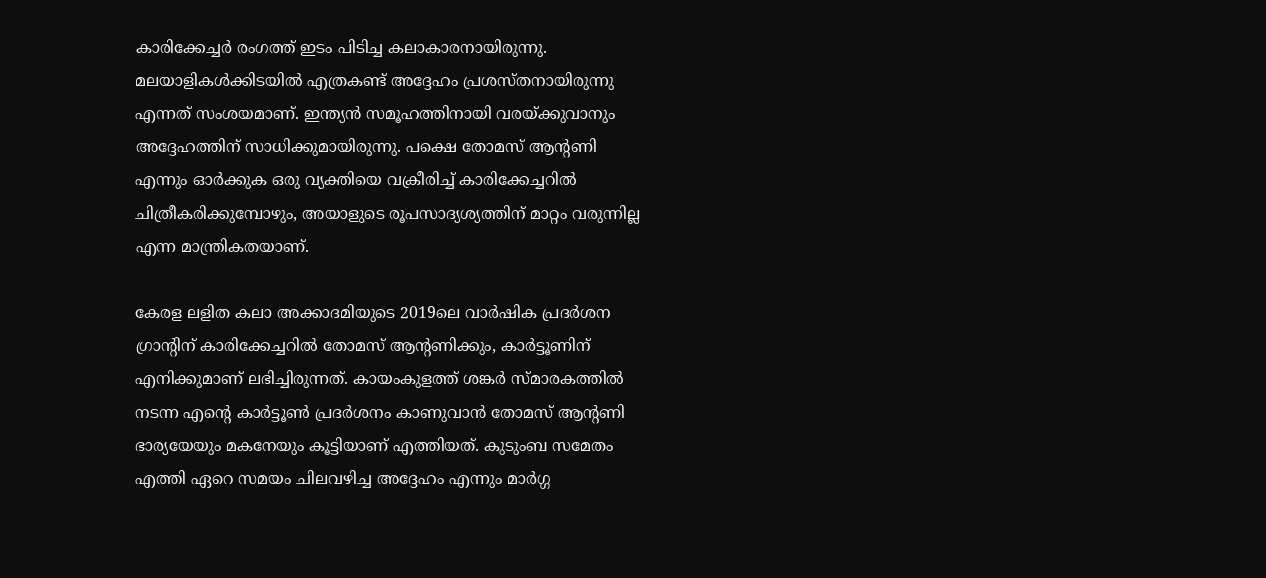കാരിക്കേച്ചര്‍ രംഗത്ത് ഇടം പിടിച്ച കലാകാരനായിരുന്നു. മലയാളികള്‍ക്കിടയില്‍ എത്രകണ്ട് അദ്ദേഹം പ്രശസ്തനായിരുന്നു എന്നത് സംശയമാണ്. ഇന്ത്യന്‍ സമൂഹത്തിനായി വരയ്ക്കുവാനും അദ്ദേഹത്തിന് സാധിക്കുമായിരുന്നു. പക്ഷെ തോമസ് ആന്‍റണി എന്നും ഓര്‍ക്കുക ഒരു വ്യക്തിയെ വക്രീരിച്ച് കാരിക്കേച്ചറില്‍ ചിത്രീകരിക്കുമ്പോഴും, അയാളുടെ രൂപസാദ്യശ്യത്തിന് മാറ്റം വരുന്നില്ല എന്ന മാന്ത്രികതയാണ്.

കേരള ലളിത കലാ അക്കാദമിയുടെ 2019ലെ വാര്‍ഷിക പ്രദര്‍ശന ഗ്രാന്‍റിന് കാരിക്കേച്ചറില്‍ തോമസ് ആന്‍റണിക്കും, കാര്‍ട്ടൂണിന് എനിക്കുമാണ് ലഭിച്ചിരുന്നത്. കായംകുളത്ത് ശങ്കര്‍ സ്മാരകത്തില്‍ നടന്ന എന്‍റെ കാര്‍ട്ടൂണ്‍ പ്രദര്‍ശനം കാണുവാന്‍ തോമസ് ആന്‍റണി ഭാര്യയേയും മകനേയും കൂട്ടിയാണ് എത്തിയത്. കുടുംബ സമേതം എത്തി ഏറെ സമയം ചിലവഴിച്ച അദ്ദേഹം എന്നും മാര്‍ഗ്ഗ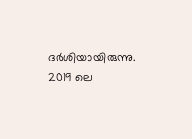ദര്‍ശിയായിരുന്നു. 2019 ലെ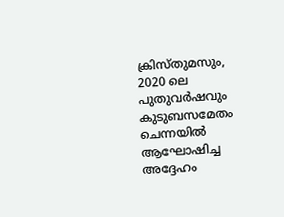ക്രിസ്തുമസും, 2020 ലെ പുതുവര്‍ഷവും കുടുബസമേതം  ചെന്നയില്‍ ആഘോഷിച്ച അദ്ദേഹം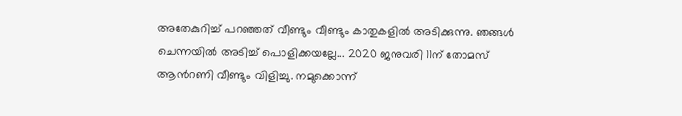അതേകുറിച്ച് പറഞ്ഞത് വീണ്ടും വീണ്ടും കാതുകളില്‍ അടിക്കുന്നു. ഞങ്ങള്‍ ചെന്നയില്‍ അടിച്ച് പൊളിക്കയല്ലേ... 2020 ജനുവരി 11ന് തോമസ് ആന്‍റണി വീണ്ടും വിളിച്ചു. നമുക്കൊന്ന്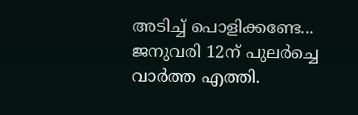അടിച്ച് പൊളിക്കണ്ടേ... ജനുവരി 12ന് പുലര്‍ച്ചെ വാര്‍ത്ത എത്തി.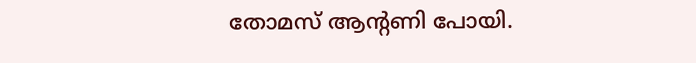തോമസ് ആന്‍റണി പോയി.